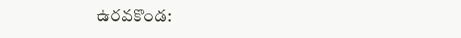ఉరవకొండ: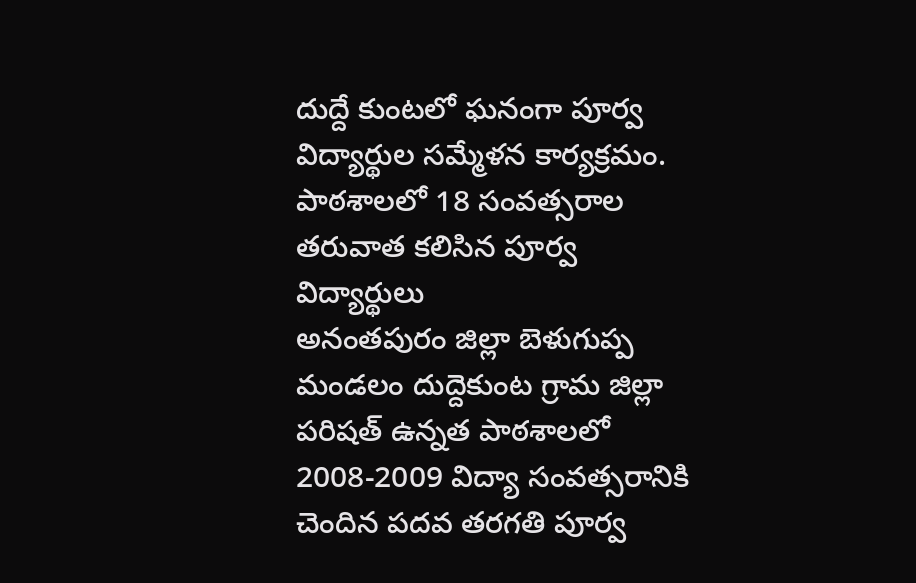దుద్దే కుంటలో ఘనంగా పూర్వ విద్యార్థుల సమ్మేళన కార్యక్రమం. పాఠశాలలో 18 సంవత్సరాల తరువాత కలిసిన పూర్వ విద్యార్థులు
అనంతపురం జిల్లా బెళుగుప్ప మండలం దుద్దెకుంట గ్రామ జిల్లా పరిషత్ ఉన్నత పాఠశాలలో 2008-2009 విద్యా సంవత్సరానికి చెందిన పదవ తరగతి పూర్వ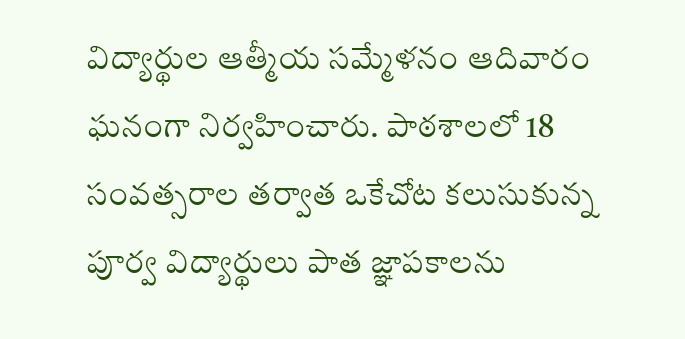విద్యార్థుల ఆత్మీయ సమ్మేళనం ఆదివారం ఘనంగా నిర్వహించారు. పాఠశాలలో 18 సంవత్సరాల తర్వాత ఒకేచోట కలుసుకున్న పూర్వ విద్యార్థులు పాత జ్ఞాపకాలను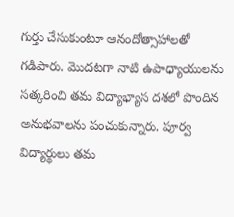గుర్తు చేసుకుంటూ ఆనందోత్సాహాలతో గడిపారు. మొదటగా నాటి ఉపాధ్యాయులను సత్కరించి తమ విద్యాభ్యాస దశలో పొందిన అనుభవాలను పంచుకున్నారు. పూర్వ విద్యార్థులు తమ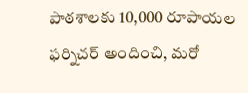పాఠశాలకు 10,000 రూపాయల ఫర్నిచర్ అందించి, మరో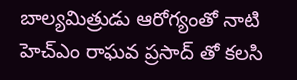బాల్యమిత్రుడు ఆరోగ్యంతో నాటి హెచ్ఎం రాఘవ ప్రసాద్ తో కలసి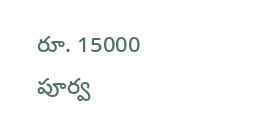రూ. 15000 పూర్వ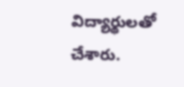విద్యార్థులతో చేశారు.